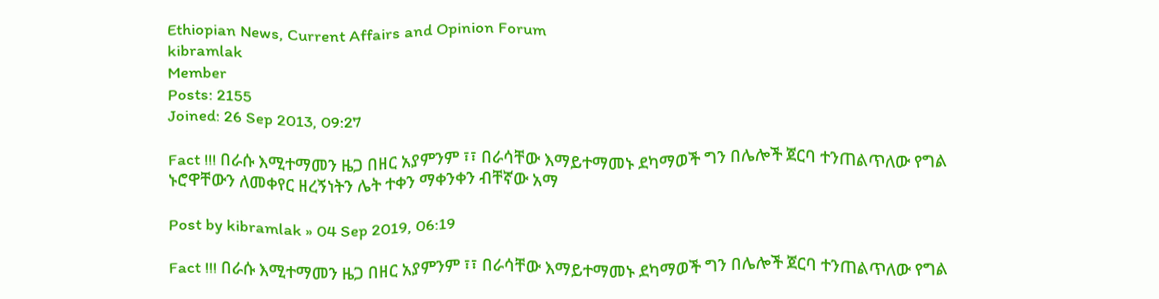Ethiopian News, Current Affairs and Opinion Forum
kibramlak
Member
Posts: 2155
Joined: 26 Sep 2013, 09:27

Fact !!! በራሱ እሚተማመን ዜጋ በዘር አያምንም ፣፣ በራሳቸው እማይተማመኑ ደካማወች ግን በሌሎች ጀርባ ተንጠልጥለው የግል ኑሮዋቸውን ለመቀየር ዘረኝነትን ሌት ተቀን ማቀንቀን ብቸኛው አማ

Post by kibramlak » 04 Sep 2019, 06:19

Fact !!! በራሱ እሚተማመን ዜጋ በዘር አያምንም ፣፣ በራሳቸው እማይተማመኑ ደካማወች ግን በሌሎች ጀርባ ተንጠልጥለው የግል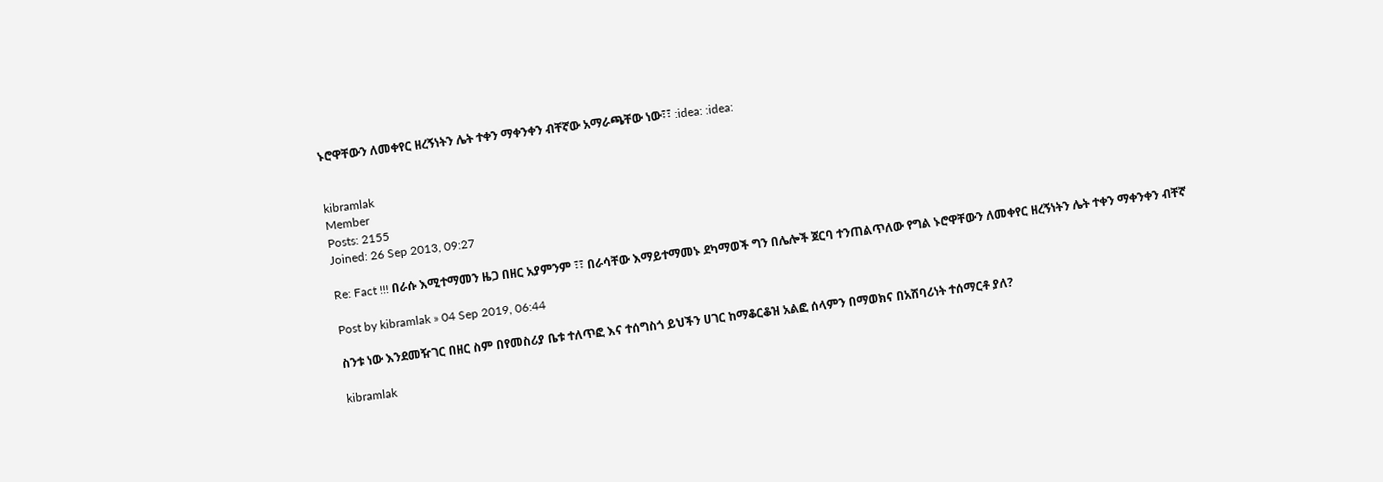ኑሮዋቸውን ለመቀየር ዘረኝነትን ሌት ተቀን ማቀንቀን ብቸኛው አማራጫቸው ነው፣፣ :idea: :idea:


kibramlak
Member
Posts: 2155
Joined: 26 Sep 2013, 09:27

Re: Fact !!! በራሱ እሚተማመን ዜጋ በዘር አያምንም ፣፣ በራሳቸው እማይተማመኑ ደካማወች ግን በሌሎች ጀርባ ተንጠልጥለው የግል ኑሮዋቸውን ለመቀየር ዘረኝነትን ሌት ተቀን ማቀንቀን ብቸኛ

Post by kibramlak » 04 Sep 2019, 06:44

ስንቱ ነው እንደመዥገር በዘር ስም በየመስሪያ ቤቱ ተለጥፎ እና ተሰግስጎ ይህችን ሀገር ከማቆርቆዝ አልፎ ሰላምን በማወክና በአሸባሪነት ተሰማርቶ ያለ?

kibramlak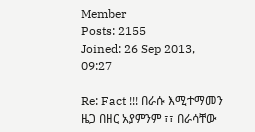Member
Posts: 2155
Joined: 26 Sep 2013, 09:27

Re: Fact !!! በራሱ እሚተማመን ዜጋ በዘር አያምንም ፣፣ በራሳቸው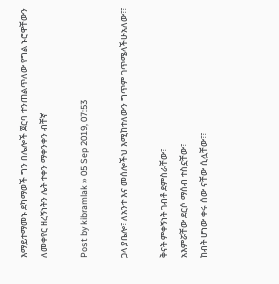እማይተማመኑ ደካማወች ግን በሌሎች ጀርባ ተንጠልጥለው የግል ኑሮዋቸውን ለመቀየር ዘረኝነትን ሌት ተቀን ማቀንቀን ብቸኛ

Post by kibramlak » 05 Sep 2019, 07:53

ጋላ ያቤሎ፣ ለአንተ እና መሰሎችህ እሚከተለውን ግጥም ገጥሜላችሁአለው፣፣

ቅናት ምቀኝነት ገብቶ ደምስራቸው፣
አእምሯቸው ደርሶ ማሰብ ተስኗቸው፣
ከብት ሆነው ቀሩ ሰው ናቸው ሲሏቸው፣፣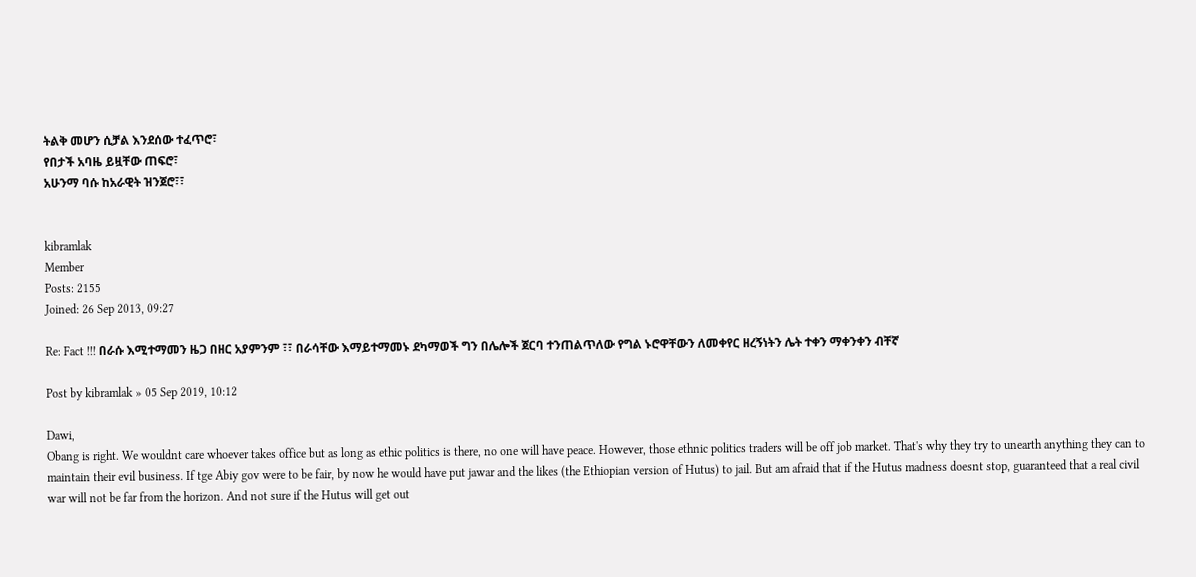ትልቅ መሆን ሲቻል እንደሰው ተፈጥሮ፣
የበታች አባዜ ይዟቸው ጠፍሮ፣
አሁንማ ባሱ ከአራዊት ዝንጀሮ፣፣


kibramlak
Member
Posts: 2155
Joined: 26 Sep 2013, 09:27

Re: Fact !!! በራሱ እሚተማመን ዜጋ በዘር አያምንም ፣፣ በራሳቸው እማይተማመኑ ደካማወች ግን በሌሎች ጀርባ ተንጠልጥለው የግል ኑሮዋቸውን ለመቀየር ዘረኝነትን ሌት ተቀን ማቀንቀን ብቸኛ

Post by kibramlak » 05 Sep 2019, 10:12

Dawi,
Obang is right. We wouldnt care whoever takes office but as long as ethic politics is there, no one will have peace. However, those ethnic politics traders will be off job market. That's why they try to unearth anything they can to maintain their evil business. If tge Abiy gov were to be fair, by now he would have put jawar and the likes (the Ethiopian version of Hutus) to jail. But am afraid that if the Hutus madness doesnt stop, guaranteed that a real civil war will not be far from the horizon. And not sure if the Hutus will get out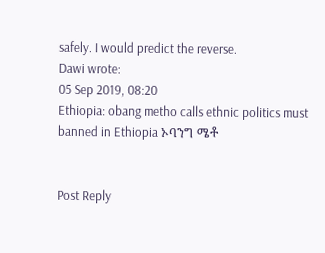safely. I would predict the reverse.
Dawi wrote:
05 Sep 2019, 08:20
Ethiopia: obang metho calls ethnic politics must banned in Ethiopia ኦባንግ ሜቶ


Post Reply